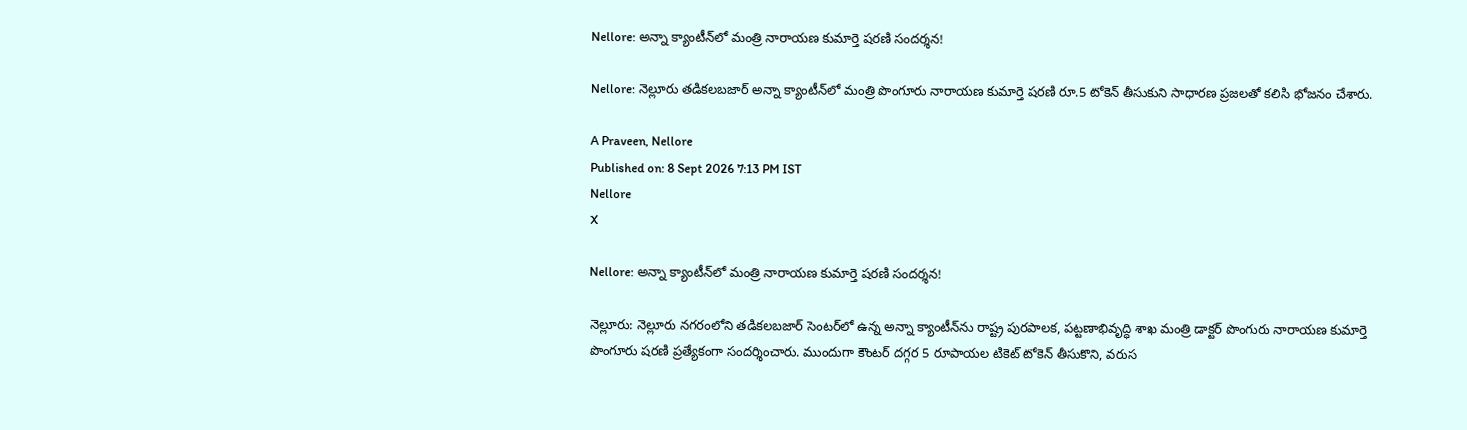Nellore: అన్నా క్యాంటీన్‌లో మంత్రి నారాయణ కుమార్తె షరణి సందర్శన!

Nellore: నెల్లూరు తడికలబజార్ అన్నా క్యాంటీన్‌లో మంత్రి పొంగూరు నారాయణ కుమార్తె షరణి రూ.5 టోకెన్ తీసుకుని సాధారణ ప్రజలతో కలిసి భోజనం చేశారు.

A Praveen, Nellore
Published on: 8 Sept 2026 7:13 PM IST
Nellore
X

Nellore: అన్నా క్యాంటీన్‌లో మంత్రి నారాయణ కుమార్తె షరణి సందర్శన!

నెల్లూరు: నెల్లూరు నగరంలోని తడికలబజార్ సెంటర్‌లో ఉన్న అన్నా క్యాంటీన్‌ను రాష్ట్ర పురపాలక, పట్టణాభివృద్ధి శాఖ మంత్రి డాక్టర్ పొంగురు నారాయణ కుమార్తె పొంగూరు షరణి ప్రత్యేకంగా సందర్శించారు. ముందుగా కౌంటర్ దగ్గర 5 రూపాయల టికెట్ టోకెన్ తీసుకొని, వరుస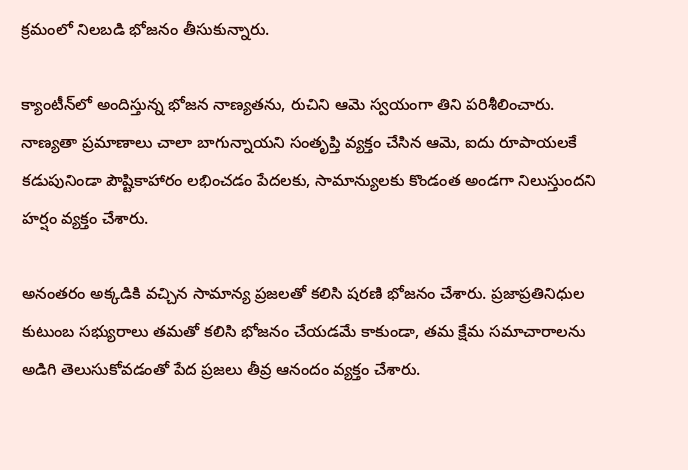క్రమంలో నిలబడి భోజనం తీసుకున్నారు.

క్యాంటీన్‌లో అందిస్తున్న భోజన నాణ్యతను, రుచిని ఆమె స్వయంగా తిని పరిశీలించారు. నాణ్యతా ప్రమాణాలు చాలా బాగున్నాయని సంతృప్తి వ్యక్తం చేసిన ఆమె, ఐదు రూపాయలకే కడుపునిండా పౌష్టికాహారం లభించడం పేదలకు, సామాన్యులకు కొండంత అండగా నిలుస్తుందని హర్షం వ్యక్తం చేశారు.

అనంతరం అక్కడికి వచ్చిన సామాన్య ప్రజలతో కలిసి షరణి భోజనం చేశారు. ప్రజాప్రతినిధుల కుటుంబ సభ్యురాలు తమతో కలిసి భోజనం చేయడమే కాకుండా, తమ క్షేమ సమాచారాలను అడిగి తెలుసుకోవడంతో పేద ప్రజలు తీవ్ర ఆనందం వ్యక్తం చేశారు.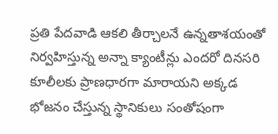ప్రతి పేదవాడి ఆకలి తీర్చాలనే ఉన్నతాశయంతో నిర్వహిస్తున్న అన్నా క్యాంటీన్లు ఎందరో దినసరి కూలీలకు ప్రాణధారగా మారాయని అక్కడ భోజనం చేస్తున్న స్థానికులు సంతోషంగా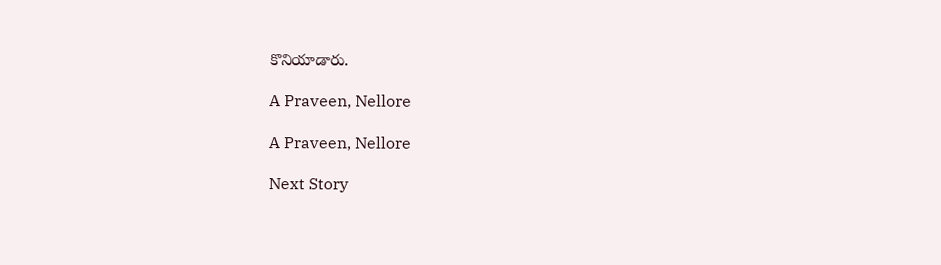కొనియాడారు.

A Praveen, Nellore

A Praveen, Nellore

Next Story